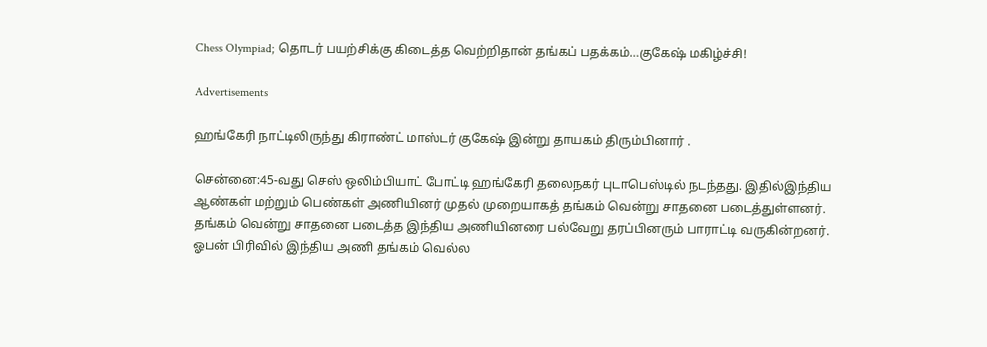Chess Olympiad; தொடர் பயற்சிக்கு கிடைத்த வெற்றிதான் தங்கப் பதக்கம்…குகேஷ் மகிழ்ச்சி!

Advertisements

ஹங்கேரி நாட்டிலிருந்து கிராண்ட் மாஸ்டர் குகேஷ் இன்று தாயகம் திரும்பினார் .

சென்னை:45-வது செஸ் ஒலிம்பியாட் போட்டி ஹங்கேரி தலைநகர் புடாபெஸ்டில் நடந்தது. இதில்இந்திய ஆண்கள் மற்றும் பெண்கள் அணியினர் முதல் முறையாகத் தங்கம் வென்று சாதனை படைத்துள்ளனர். தங்கம் வென்று சாதனை படைத்த இந்திய அணியினரை பல்வேறு தரப்பினரும் பாராட்டி வருகின்றனர். ஓபன் பிரிவில் இந்திய அணி தங்கம் வெல்ல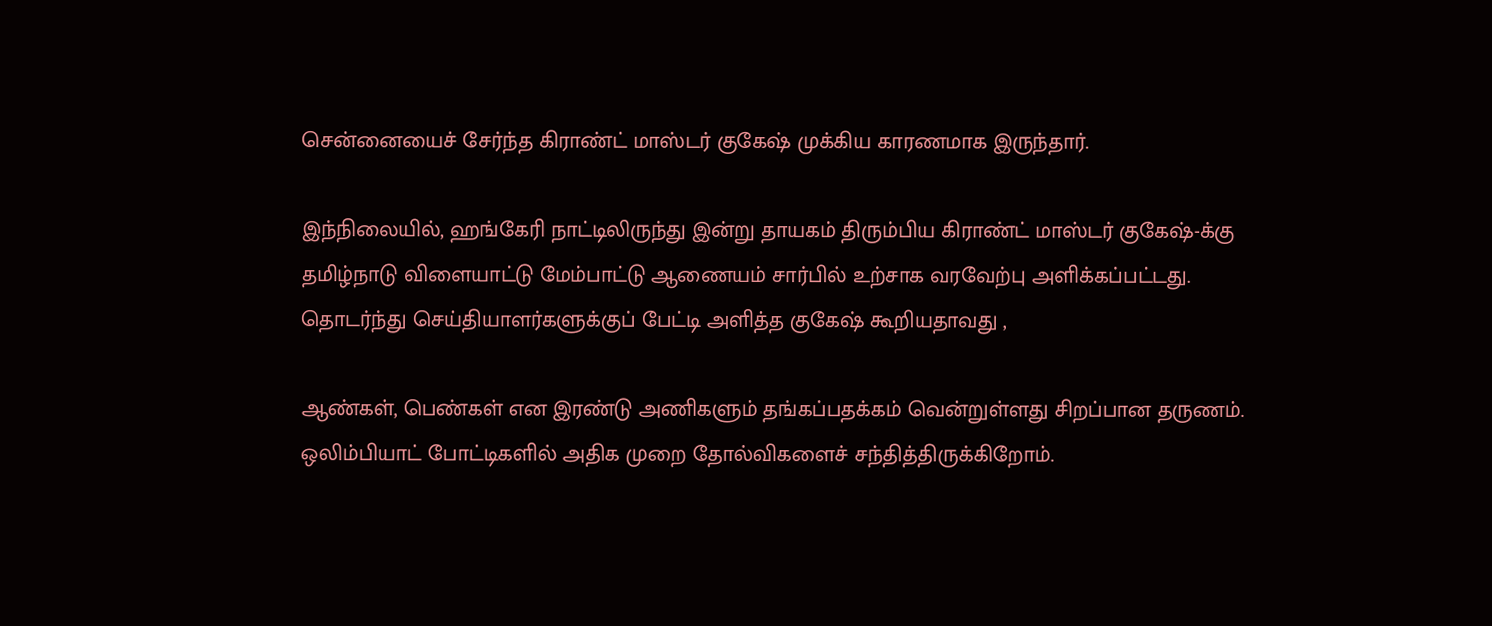சென்னையைச் சேர்ந்த கிராண்ட் மாஸ்டர் குகேஷ் முக்கிய காரணமாக இருந்தார்.

இந்நிலையில், ஹங்கேரி நாட்டிலிருந்து இன்று தாயகம் திரும்பிய கிராண்ட் மாஸ்டர் குகேஷ்-க்கு தமிழ்நாடு விளையாட்டு மேம்பாட்டு ஆணையம் சார்பில் உற்சாக வரவேற்பு அளிக்கப்பட்டது. தொடர்ந்து செய்தியாளர்களுக்குப் பேட்டி அளித்த குகேஷ் கூறியதாவது ,

ஆண்கள், பெண்கள் என இரண்டு அணிகளும் தங்கப்பதக்கம் வென்றுள்ளது சிறப்பான தருணம். ஒலிம்பியாட் போட்டிகளில் அதிக முறை தோல்விகளைச் சந்தித்திருக்கிறோம்.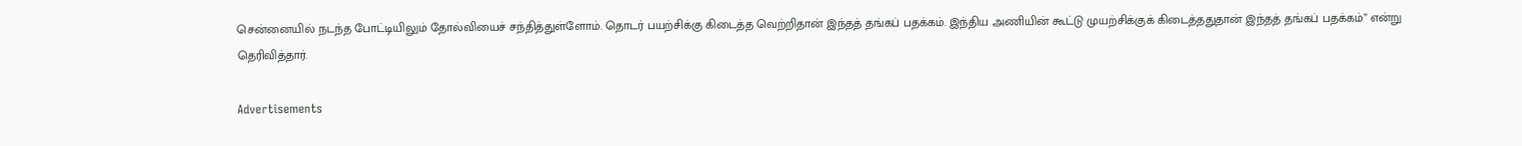சென்னையில் நடந்த போட்டியிலும் தோல்வியைச் சந்தித்துள்ளோம். தொடர் பயற்சிக்கு கிடைத்த வெற்றிதான் இந்தத் தங்கப் பதக்கம். இந்திய அணியின் கூட்டு முயற்சிக்குக் கிடைத்ததுதான் இந்தத் தங்கப் பதக்கம்” என்று தெரிவித்தார்.

Advertisements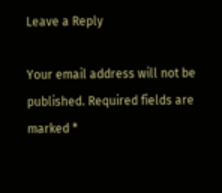Leave a Reply

Your email address will not be published. Required fields are marked *